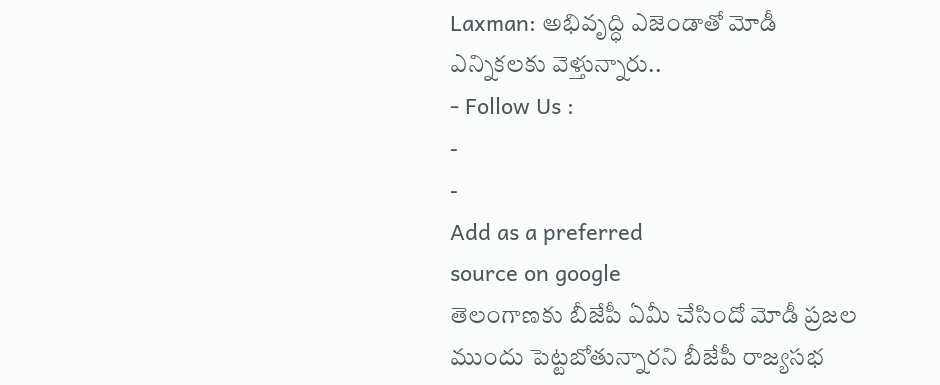Laxman: అభివృద్ధి ఎజెండాతో మోడీ ఎన్నికలకు వెళ్తున్నారు..
- Follow Us :
-
-
Add as a preferred
source on google
తెలంగాణకు బీజేపీ ఏమీ చేసిందో మోడీ ప్రజల ముందు పెట్టబోతున్నారని బీజేపీ రాజ్యసభ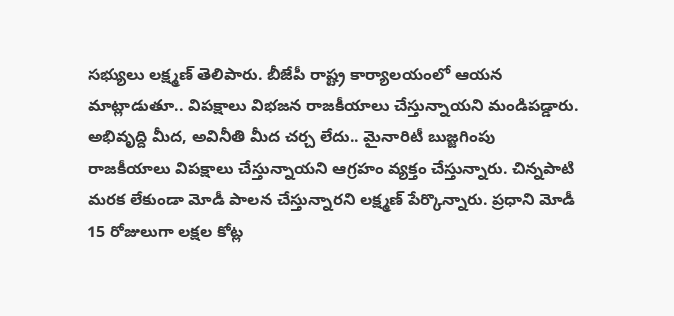సభ్యులు లక్ష్మణ్ తెలిపారు. బీజేపీ రాష్ట్ర కార్యాలయంలో ఆయన మాట్లాడుతూ.. విపక్షాలు విభజన రాజకీయాలు చేస్తున్నాయని మండిపడ్డారు. అభివృద్ది మీద, అవినీతి మీద చర్చ లేదు.. మైనారిటీ బుజ్జగింపు రాజకీయాలు విపక్షాలు చేస్తున్నాయని ఆగ్రహం వ్యక్తం చేస్తున్నారు. చిన్నపాటి మరక లేకుండా మోడీ పాలన చేస్తున్నారని లక్ష్మణ్ పేర్కొన్నారు. ప్రధాని మోడీ 15 రోజులుగా లక్షల కోట్ల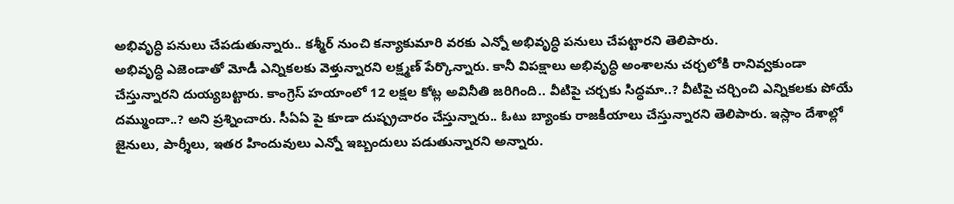అభివృద్ధి పనులు చేపడుతున్నారు.. కశ్మీర్ నుంచి కన్యాకుమారి వరకు ఎన్నో అభివృద్ధి పనులు చేపట్టారని తెలిపారు.
అభివృద్ధి ఎజెండాతో మోడీ ఎన్నికలకు వెళ్తున్నారని లక్ష్మణ్ పేర్కొన్నారు. కానీ విపక్షాలు అభివృద్ధి అంశాలను చర్చలోకి రానివ్వకుండా చేస్తున్నారని దుయ్యబట్టారు. కాంగ్రెస్ హయాంలో 12 లక్షల కోట్ల అవినీతి జరిగింది.. వీటిపై చర్చకు సిద్ధమా..? వీటిపై చర్చించి ఎన్నికలకు పోయే దమ్ముందా..? అని ప్రశ్నించారు. సీఏఏ పై కూడా దుష్ప్రచారం చేస్తున్నారు.. ఓటు బ్యాంకు రాజకీయాలు చేస్తున్నారని తెలిపారు. ఇస్లాం దేశాల్లో జైనులు, పార్శీలు, ఇతర హిందువులు ఎన్నో ఇబ్బందులు పడుతున్నారని అన్నారు.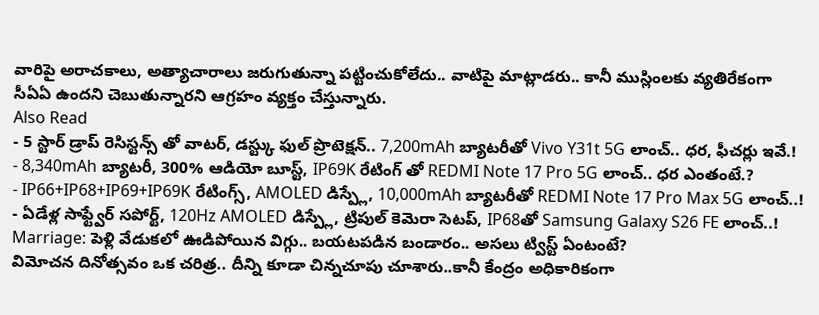వారిపై అరాచకాలు, అత్యాచారాలు జరుగుతున్నా పట్టించుకోలేదు.. వాటిపై మాట్లాడరు.. కానీ ముస్లింలకు వ్యతిరేకంగా సీఏఏ ఉందని చెబుతున్నారని ఆగ్రహం వ్యక్తం చేస్తున్నారు.
Also Read
- 5 స్టార్ డ్రాప్ రెసిస్టన్స్ తో వాటర్, డస్ట్కు ఫుల్ ప్రొటెక్షన్.. 7,200mAh బ్యాటరీతో Vivo Y31t 5G లాంచ్.. ధర, ఫీచర్లు ఇవే.!
- 8,340mAh బ్యాటరీ, 300% ఆడియో బూస్ట్, IP69K రేటింగ్ తో REDMI Note 17 Pro 5G లాంచ్.. ధర ఎంతంటే.?
- IP66+IP68+IP69+IP69K రేటింగ్స్, AMOLED డిస్ప్లే, 10,000mAh బ్యాటరీతో REDMI Note 17 Pro Max 5G లాంచ్..!
- ఏడేళ్ల సాఫ్ట్వేర్ సపోర్ట్, 120Hz AMOLED డిస్ప్లే, ట్రిపుల్ కెమెరా సెటప్, IP68తో Samsung Galaxy S26 FE లాంచ్..!
Marriage: పెళ్లి వేడుకలో ఊడిపోయిన విగ్గు.. బయటపడిన బండారం.. అసలు ట్విస్ట్ ఏంటంటే?
విమోచన దినోత్సవం ఒక చరిత్ర.. దీన్ని కూడా చిన్నచూపు చూశారు..కానీ కేంద్రం అధికారికంగా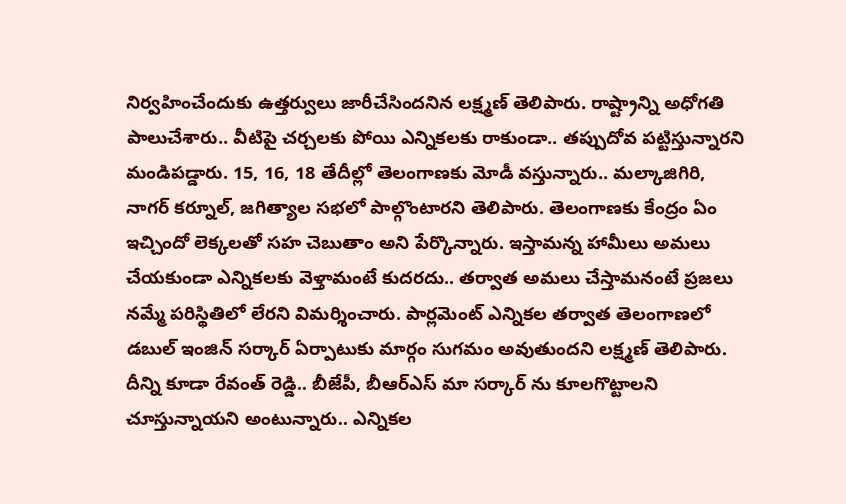నిర్వహించేందుకు ఉత్తర్వులు జారీచేసిందనిన లక్ష్మణ్ తెలిపారు. రాష్ట్రాన్ని అధోగతి పాలుచేశారు.. వీటిపై చర్చలకు పోయి ఎన్నికలకు రాకుండా.. తప్పుదోవ పట్టిస్తున్నారని మండిపడ్డారు. 15, 16, 18 తేదీల్లో తెలంగాణకు మోడీ వస్తున్నారు.. మల్కాజిగిరి, నాగర్ కర్నూల్, జగిత్యాల సభలో పాల్గొంటారని తెలిపారు. తెలంగాణకు కేంద్రం ఏం ఇచ్చిందో లెక్కలతో సహ చెబుతాం అని పేర్కొన్నారు. ఇస్తామన్న హామీలు అమలు చేయకుండా ఎన్నికలకు వెళ్తామంటే కుదరదు.. తర్వాత అమలు చేస్తామనంటే ప్రజలు నమ్మే పరిస్థితిలో లేరని విమర్శించారు. పార్లమెంట్ ఎన్నికల తర్వాత తెలంగాణలో డబుల్ ఇంజిన్ సర్కార్ ఏర్పాటుకు మార్గం సుగమం అవుతుందని లక్ష్మణ్ తెలిపారు. దీన్ని కూడా రేవంత్ రెడ్డి.. బీజేపీ, బీఆర్ఎస్ మా సర్కార్ ను కూలగొట్టాలని చూస్తున్నాయని అంటున్నారు.. ఎన్నికల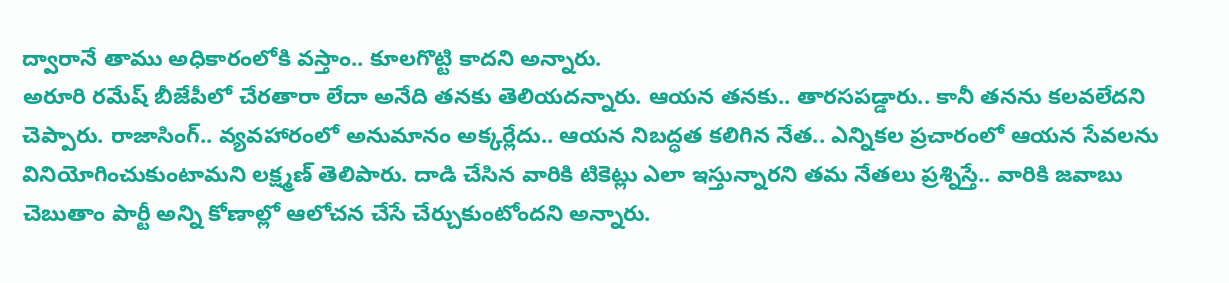ద్వారానే తాము అధికారంలోకి వస్తాం.. కూలగొట్టి కాదని అన్నారు.
అరూరి రమేష్ బీజేపీలో చేరతారా లేదా అనేది తనకు తెలియదన్నారు. ఆయన తనకు.. తారసపడ్డారు.. కానీ తనను కలవలేదని చెప్పారు. రాజాసింగ్.. వ్యవహారంలో అనుమానం అక్కర్లేదు.. ఆయన నిబద్ధత కలిగిన నేత.. ఎన్నికల ప్రచారంలో ఆయన సేవలను వినియోగించుకుంటామని లక్ష్మణ్ తెలిపారు. దాడి చేసిన వారికి టికెట్లు ఎలా ఇస్తున్నారని తమ నేతలు ప్రశ్నిస్తే.. వారికి జవాబు చెబుతాం పార్టీ అన్ని కోణాల్లో ఆలోచన చేసే చేర్చుకుంటోందని అన్నారు.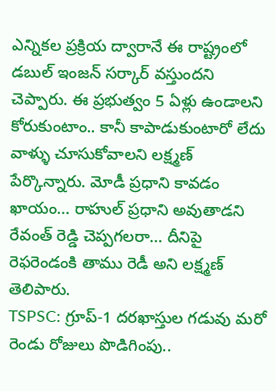ఎన్నికల ప్రక్రియ ద్వారానే ఈ రాష్ట్రంలో డబుల్ ఇంజన్ సర్కార్ వస్తుందని చెప్పారు. ఈ ప్రభుత్వం 5 ఏళ్లు ఉండాలని కోరుకుంటాం.. కానీ కాపాడుకుంటారో లేదు వాళ్ళు చూసుకోవాలని లక్ష్మణ్ పేర్కొన్నారు. మోడీ ప్రధాని కావడం ఖాయం… రాహుల్ ప్రధాని అవుతాడని రేవంత్ రెడ్డి చెప్పగలరా… దీనిపై రెఫరెండంకి తాము రెడీ అని లక్ష్మణ్ తెలిపారు.
TSPSC: గ్రూప్-1 దరఖాస్తుల గడువు మరో రెండు రోజులు పొడిగింపు..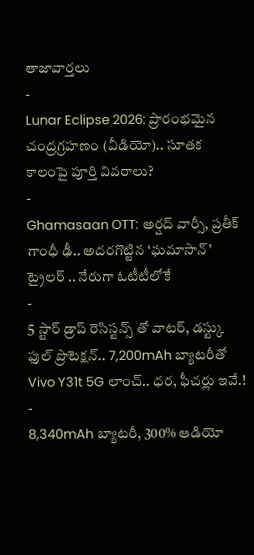తాజావార్తలు
-
Lunar Eclipse 2026: ప్రారంభమైన చంద్రగ్రహణం (వీడియో).. సూతక కాలంపై పూర్తి వివరాలు?
-
Ghamasaan OTT: అర్షద్ వార్సీ, ప్రతీక్ గాంధీ ఢీ.. అదరగొట్టిన ‘ఘమాసాన్’ ట్రైలర్ .. నేరుగా ఓటీటీలోకే
-
5 స్టార్ డ్రాప్ రెసిస్టన్స్ తో వాటర్, డస్ట్కు ఫుల్ ప్రొటెక్షన్.. 7,200mAh బ్యాటరీతో Vivo Y31t 5G లాంచ్.. ధర, ఫీచర్లు ఇవే.!
-
8,340mAh బ్యాటరీ, 300% ఆడియో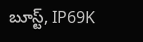బూస్ట్, IP69K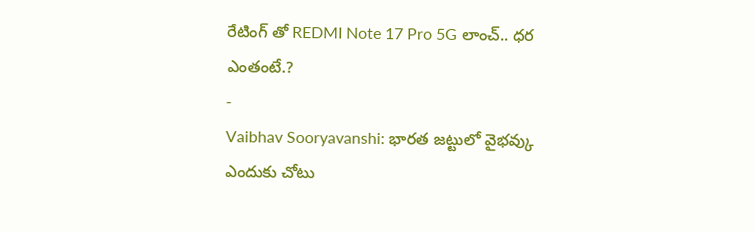రేటింగ్ తో REDMI Note 17 Pro 5G లాంచ్.. ధర ఎంతంటే.?
-
Vaibhav Sooryavanshi: భారత జట్టులో వైభవ్కు ఎందుకు చోటు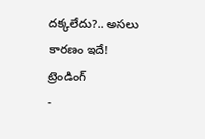దక్కలేదు?.. అసలు కారణం ఇదే!
ట్రెండింగ్
-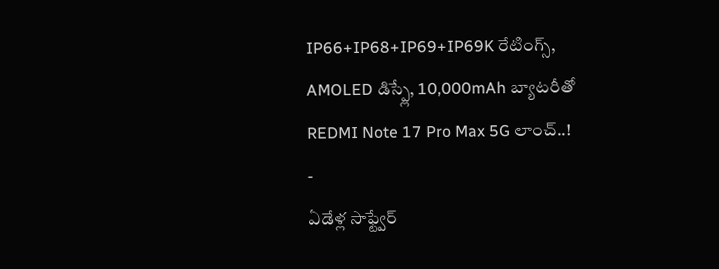IP66+IP68+IP69+IP69K రేటింగ్స్, AMOLED డిస్ప్లే, 10,000mAh బ్యాటరీతో REDMI Note 17 Pro Max 5G లాంచ్..!
-
ఏడేళ్ల సాఫ్ట్వేర్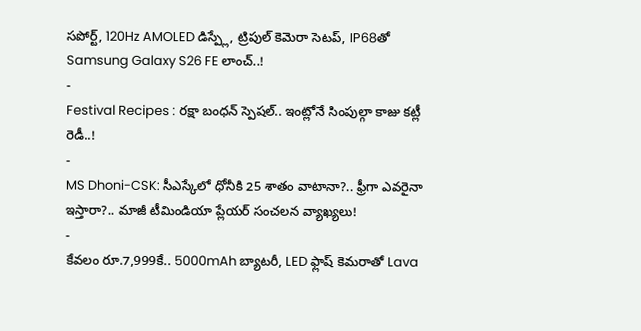సపోర్ట్, 120Hz AMOLED డిస్ప్లే, ట్రిపుల్ కెమెరా సెటప్, IP68తో Samsung Galaxy S26 FE లాంచ్..!
-
Festival Recipes : రక్షా బంధన్ స్పెషల్.. ఇంట్లోనే సింపుల్గా కాజు కట్లీ రెడీ..!
-
MS Dhoni-CSK: సీఎస్కేలో ధోనీకి 25 శాతం వాటానా?.. ఫ్రీగా ఎవరైనా ఇస్తారా?.. మాజీ టీమిండియా ప్లేయర్ సంచలన వ్యాఖ్యలు!
-
కేవలం రూ.7,999కే.. 5000mAh బ్యాటరీ, LED ఫ్లాష్ కెమరాతో Lava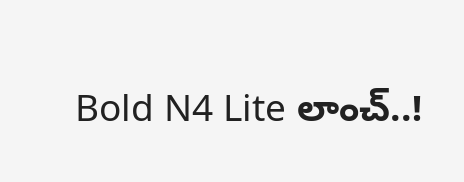Bold N4 Lite లాంచ్..!